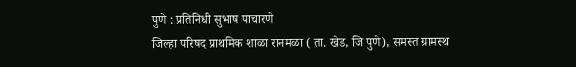पुणे : प्रतिनिधी सुभाष पाचारणे
जिल्हा परिषद प्राथमिक शाळा रानमळा ( ता. खेड, जि पुणे), समस्त ग्रामस्थ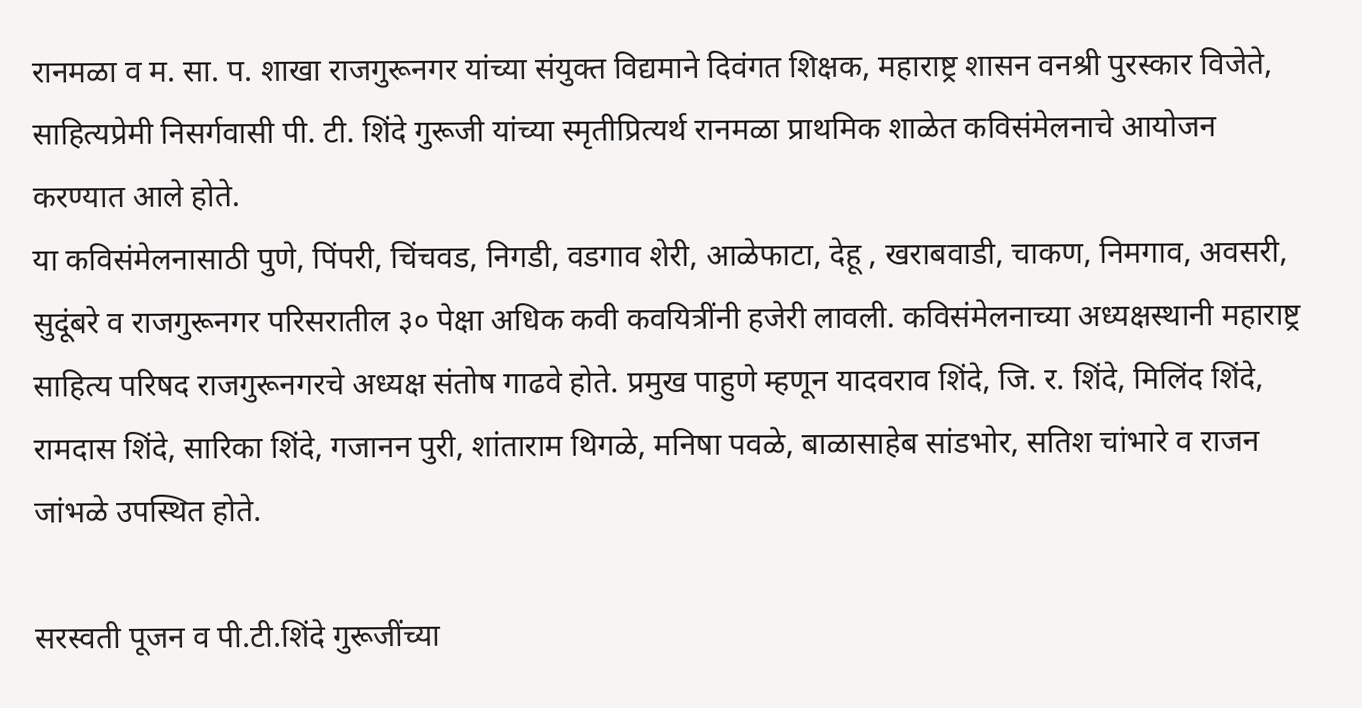रानमळा व म. सा. प. शाखा राजगुरूनगर यांच्या संयुक्त विद्यमाने दिवंगत शिक्षक, महाराष्ट्र शासन वनश्री पुरस्कार विजेते, साहित्यप्रेमी निसर्गवासी पी. टी. शिंदे गुरूजी यांच्या स्मृतीप्रित्यर्थ रानमळा प्राथमिक शाळेत कविसंमेलनाचे आयोजन करण्यात आले होते.
या कविसंमेलनासाठी पुणे, पिंपरी, चिंचवड, निगडी, वडगाव शेरी, आळेफाटा, देहू , खराबवाडी, चाकण, निमगाव, अवसरी, सुदूंबरे व राजगुरूनगर परिसरातील ३० पेक्षा अधिक कवी कवयित्रींनी हजेरी लावली. कविसंमेलनाच्या अध्यक्षस्थानी महाराष्ट्र साहित्य परिषद राजगुरूनगरचे अध्यक्ष संतोष गाढवे होते. प्रमुख पाहुणे म्हणून यादवराव शिंदे, जि. र. शिंदे, मिलिंद शिंदे, रामदास शिंदे, सारिका शिंदे, गजानन पुरी, शांताराम थिगळे, मनिषा पवळे, बाळासाहेब सांडभोर, सतिश चांभारे व राजन जांभळे उपस्थित होते.

सरस्वती पूजन व पी.टी.शिंदे गुरूजींच्या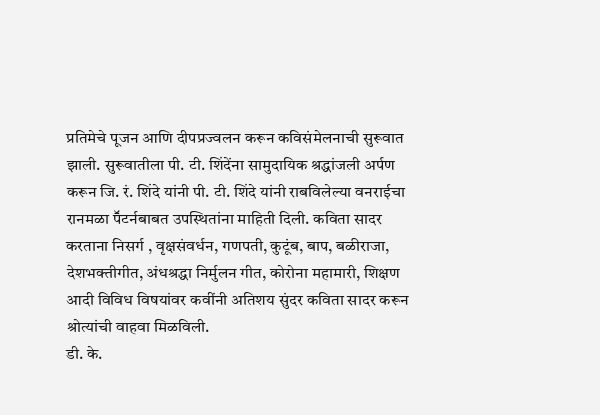प्रतिमेचे पूजन आणि दीपप्रज्वलन करून कविसंमेलनाची सुरूवात झाली. सुरूवातीला पी. टी. शिंदेंना सामुदायिक श्रद्धांजली अर्पण करून जि. रं. शिंदे यांनी पी. टी. शिंदे यांनी राबविलेल्या वनराईचा रानमळा पॕटर्नबाबत उपस्थितांना माहिती दिली. कविता सादर करताना निसर्ग , वृक्षसंवर्धन, गणपती, कुटूंब, बाप, बळीराजा, देशभक्तीगीत, अंधश्रद्धा निर्मुलन गीत, कोरोना महामारी, शिक्षण आदी विविध विषयांवर कवींनी अतिशय सुंदर कविता सादर करून श्रोत्यांची वाहवा मिळविली.
डी. के.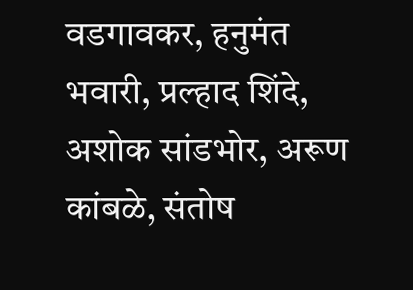वडगावकर, हनुमंत भवारी, प्रल्हाद शिंदे, अशोक सांडभोर, अरूण कांबळे, संतोष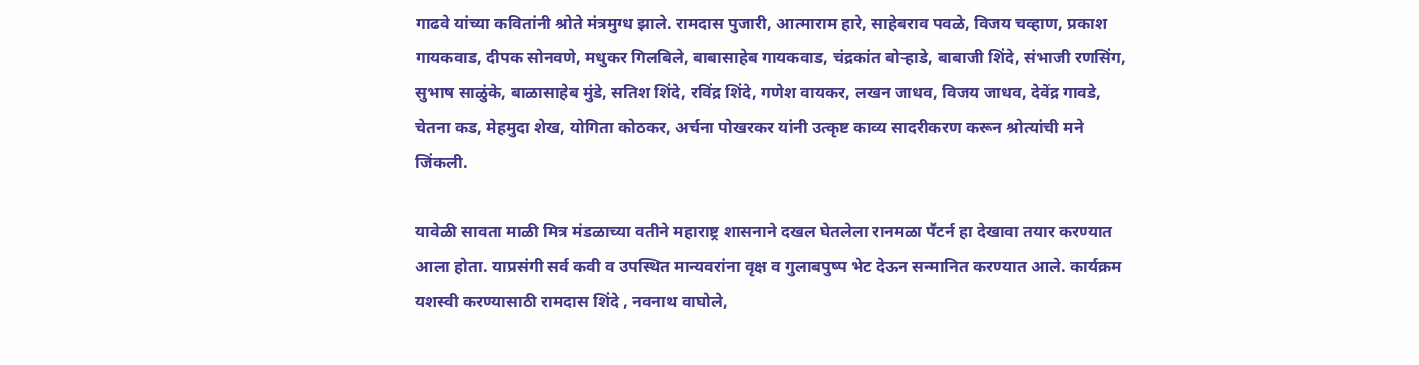गाढवे यांच्या कवितांनी श्रोते मंत्रमुग्ध झाले. रामदास पुजारी, आत्माराम हारे, साहेबराव पवळे, विजय चव्हाण, प्रकाश गायकवाड, दीपक सोनवणे, मधुकर गिलबिले, बाबासाहेब गायकवाड, चंद्रकांत बोऱ्हाडे, बाबाजी शिंदे, संभाजी रणसिंग, सुभाष साळुंके, बाळासाहेब मुंडे, सतिश शिंदे, रविंद्र शिंदे, गणेश वायकर, लखन जाधव, विजय जाधव, देवेंद्र गावडे, चेतना कड, मेहमुदा शेख, योगिता कोठकर, अर्चना पोखरकर यांनी उत्कृष्ट काव्य सादरीकरण करून श्रोत्यांची मने जिंकली.

यावेळी सावता माळी मित्र मंडळाच्या वतीने महाराष्ट्र शासनाने दखल घेतलेला रानमळा पॕटर्न हा देखावा तयार करण्यात आला होता. याप्रसंगी सर्व कवी व उपस्थित मान्यवरांना वृक्ष व गुलाबपुष्प भेट देऊन सन्मानित करण्यात आले. कार्यक्रम यशस्वी करण्यासाठी रामदास शिंदे , नवनाथ वाघोले,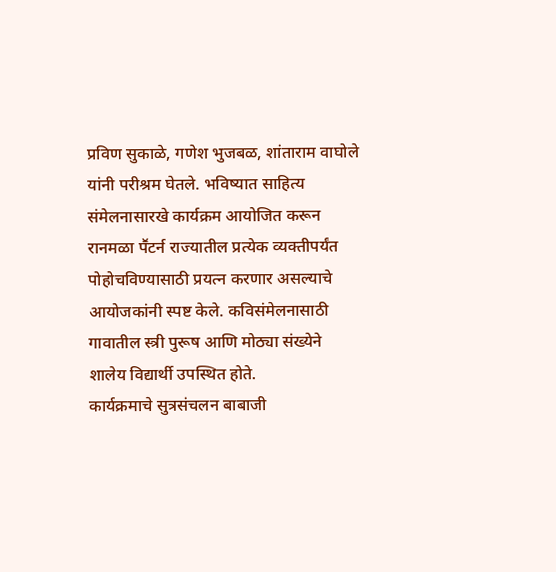प्रविण सुकाळे, गणेश भुजबळ, शांताराम वाघोले यांनी परीश्रम घेतले. भविष्यात साहित्य संमेलनासारखे कार्यक्रम आयोजित करून रानमळा पॕटर्न राज्यातील प्रत्येक व्यक्तीपर्यंत पोहोचविण्यासाठी प्रयत्न करणार असल्याचे आयोजकांनी स्पष्ट केले. कविसंमेलनासाठी गावातील स्त्री पुरूष आणि मोठ्या संख्येने शालेय विद्यार्थी उपस्थित होते.
कार्यक्रमाचे सुत्रसंचलन बाबाजी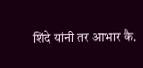शिंदे यांनी तर आभार कै.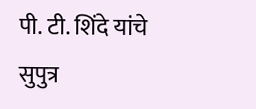पी. टी. शिंदे यांचे सुपुत्र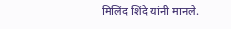मिलिंद शिंदे यांनी मानले.